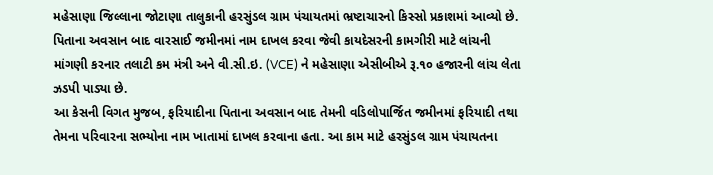મહેસાણા જિલ્લાના જોટાણા તાલુકાની હરસુંડલ ગ્રામ પંચાયતમાં ભ્રષ્ટાચારનો કિસ્સો પ્રકાશમાં આવ્યો છે. પિતાના અવસાન બાદ વારસાઈ જમીનમાં નામ દાખલ કરવા જેવી કાયદેસરની કામગીરી માટે લાંચની માંગણી કરનાર તલાટી કમ મંત્રી અને વી.સી.ઇ. (VCE) ને મહેસાણા એસીબીએ રૂ.૧૦ હજારની લાંચ લેતા ઝડપી પાડ્યા છે.
આ કેસની વિગત મુજબ, ફરિયાદીના પિતાના અવસાન બાદ તેમની વડિલોપાર્જિત જમીનમાં ફરિયાદી તથા તેમના પરિવારના સભ્યોના નામ ખાતામાં દાખલ કરવાના હતા. આ કામ માટે હરસુંડલ ગ્રામ પંચાયતના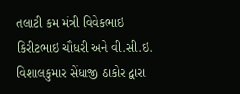તલાટી કમ મંત્રી વિવેકભાઇ કિરીટભાઇ ચૌધરી અને વી.સી.ઇ. વિશાલકુમાર સેંધાજી ઠાકોર દ્વારા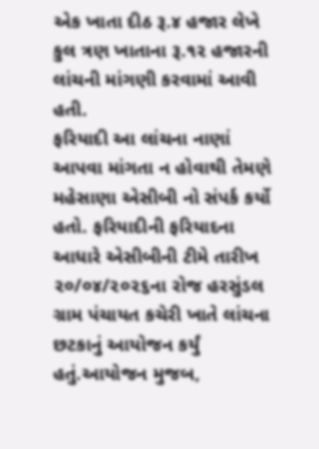એક ખાતા દીઠ રૂ.૪ હજાર લેખે કુલ ત્રણ ખાતાના રૂ.૧૨ હજારની લાંચની માંગણી કરવામાં આવી હતી.
ફરિયાદી આ લાંચના નાણાં આપવા માંગતા ન હોવાથી તેમણે મહેસાણા એસીબી નો સંપર્ક કર્યો હતો. ફરિયાદીની ફરિયાદના આધારે એસીબીની ટીમે તારીખ ૨૦/૦૪/૨૦૨૬ના રોજ હરસુંડલ ગ્રામ પંચાયત કચેરી ખાતે લાંચના છટકાનું આયોજન કર્યું હતું.આયોજન મુજબ,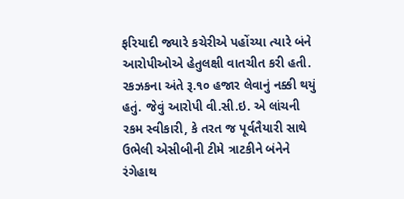ફરિયાદી જ્યારે કચેરીએ પહોંચ્યા ત્યારે બંને આરોપીઓએ હેતુલક્ષી વાતચીત કરી હતી. રકઝકના અંતે રૂ.૧૦ હજાર લેવાનું નક્કી થયું હતું. જેવું આરોપી વી.સી.ઇ. એ લાંચની રકમ સ્વીકારી, કે તરત જ પૂર્વતૈયારી સાથે ઉભેલી એસીબીની ટીમે ત્રાટકીને બંનેને રંગેહાથ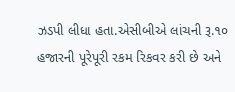ઝડપી લીધા હતા.એસીબીએ લાંચની રૂ.૧૦ હજારની પૂરેપૂરી રકમ રિકવર કરી છે અને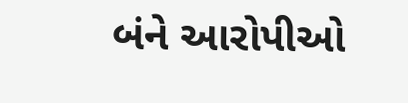બંને આરોપીઓ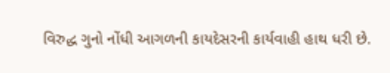વિરુદ્ધ ગુનો નોંધી આગળની કાયદેસરની કાર્યવાહી હાથ ધરી છે.